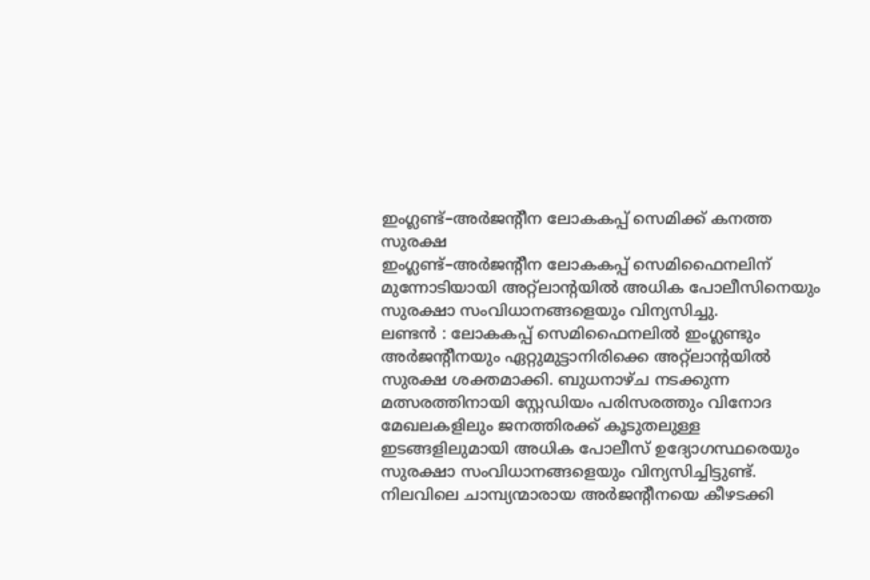ഇംഗ്ലണ്ട്–അർജന്റീന ലോകകപ്പ് സെമിക്ക് കനത്ത സുരക്ഷ
ഇംഗ്ലണ്ട്–അർജന്റീന ലോകകപ്പ് സെമിഫൈനലിന് മുന്നോടിയായി അറ്റ്ലാന്റയിൽ അധിക പോലീസിനെയും സുരക്ഷാ സംവിധാനങ്ങളെയും വിന്യസിച്ചു.
ലണ്ടൻ : ലോകകപ്പ് സെമിഫൈനലിൽ ഇംഗ്ലണ്ടും അർജന്റീനയും ഏറ്റുമുട്ടാനിരിക്കെ അറ്റ്ലാന്റയിൽ സുരക്ഷ ശക്തമാക്കി. ബുധനാഴ്ച നടക്കുന്ന മത്സരത്തിനായി സ്റ്റേഡിയം പരിസരത്തും വിനോദ മേഖലകളിലും ജനത്തിരക്ക് കൂടുതലുള്ള ഇടങ്ങളിലുമായി അധിക പോലീസ് ഉദ്യോഗസ്ഥരെയും സുരക്ഷാ സംവിധാനങ്ങളെയും വിന്യസിച്ചിട്ടുണ്ട്. നിലവിലെ ചാമ്പ്യന്മാരായ അർജന്റീനയെ കീഴടക്കി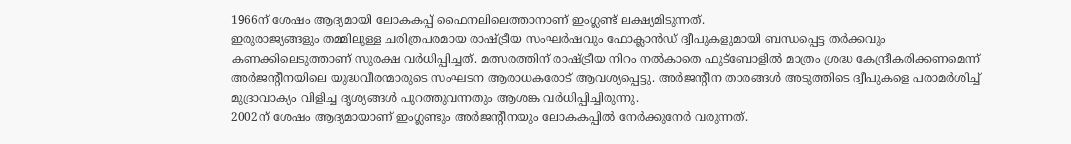1966ന് ശേഷം ആദ്യമായി ലോകകപ്പ് ഫൈനലിലെത്താനാണ് ഇംഗ്ലണ്ട് ലക്ഷ്യമിടുന്നത്.
ഇരുരാജ്യങ്ങളും തമ്മിലുള്ള ചരിത്രപരമായ രാഷ്ട്രീയ സംഘർഷവും ഫോക്ലാൻഡ് ദ്വീപുകളുമായി ബന്ധപ്പെട്ട തർക്കവും കണക്കിലെടുത്താണ് സുരക്ഷ വർധിപ്പിച്ചത്. മത്സരത്തിന് രാഷ്ട്രീയ നിറം നൽകാതെ ഫുട്ബോളിൽ മാത്രം ശ്രദ്ധ കേന്ദ്രീകരിക്കണമെന്ന് അർജന്റീനയിലെ യുദ്ധവീരന്മാരുടെ സംഘടന ആരാധകരോട് ആവശ്യപ്പെട്ടു. അർജന്റീന താരങ്ങൾ അടുത്തിടെ ദ്വീപുകളെ പരാമർശിച്ച് മുദ്രാവാക്യം വിളിച്ച ദൃശ്യങ്ങൾ പുറത്തുവന്നതും ആശങ്ക വർധിപ്പിച്ചിരുന്നു.
2002ന് ശേഷം ആദ്യമായാണ് ഇംഗ്ലണ്ടും അർജന്റീനയും ലോകകപ്പിൽ നേർക്കുനേർ വരുന്നത്.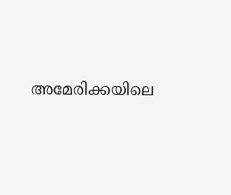അമേരിക്കയിലെ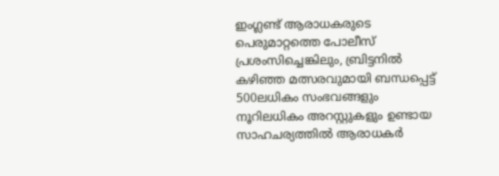ഇംഗ്ലണ്ട് ആരാധകരുടെ പെരുമാറ്റത്തെ പോലീസ് പ്രശംസിച്ചെങ്കിലും, ബ്രിട്ടനിൽ കഴിഞ്ഞ മത്സരവുമായി ബന്ധപ്പെട്ട് 500ലധികം സംഭവങ്ങളും നൂറിലധികം അറസ്റ്റുകളും ഉണ്ടായ സാഹചര്യത്തിൽ ആരാധകർ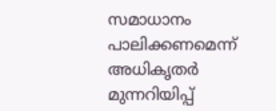സമാധാനം പാലിക്കണമെന്ന് അധികൃതർ മുന്നറിയിപ്പ്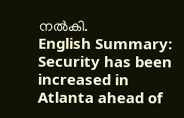നൽകി.
English Summary: Security has been increased in Atlanta ahead of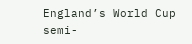England’s World Cup semi-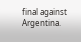final against Argentina.